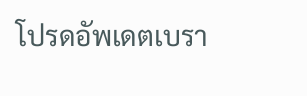โปรดอัพเดตเบรา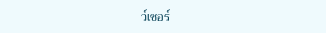ว์เซอร์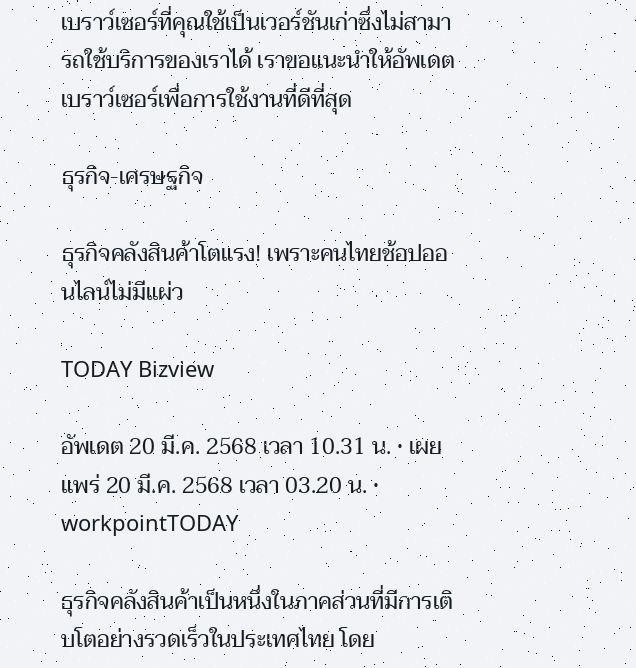เบราว์เซอร์ที่คุณใช้เป็นเวอร์ชันเก่าซึ่งไม่สามารถใช้บริการของเราได้ เราขอแนะนำให้อัพเดตเบราว์เซอร์เพื่อการใช้งานที่ดีที่สุด

ธุรกิจ-เศรษฐกิจ

ธุรกิจคลังสินค้าโตแรง! เพราะคนไทยช้อปออนไลน์ไม่มีแผ่ว

TODAY Bizview

อัพเดต 20 มี.ค. 2568 เวลา 10.31 น. • เผยแพร่ 20 มี.ค. 2568 เวลา 03.20 น. • workpointTODAY

ธุรกิจคลังสินค้าเป็นหนึ่งในภาคส่วนที่มีการเติบโตอย่างรวดเร็วในประเทศไทย โดย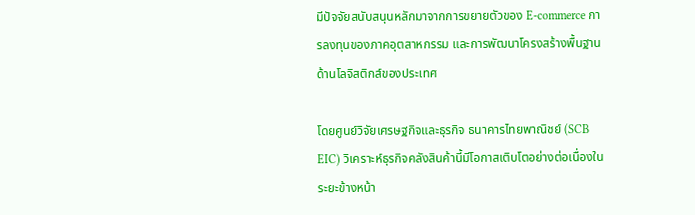มีปัจจัยสนับสนุนหลักมาจากการขยายตัวของ E-commerce การลงทุนของภาคอุตสาหกรรม และการพัฒนาโครงสร้างพื้นฐานด้านโลจิสติกส์ของประเทศ

โดยศูนย์วิจัยเศรษฐกิจและธุรกิจ ธนาคารไทยพาณิชย์ (SCB EIC) วิเคราะห์ธุรกิจคลังสินค้านี้มีโอกาสเติบโตอย่างต่อเนื่องในระยะข้างหน้า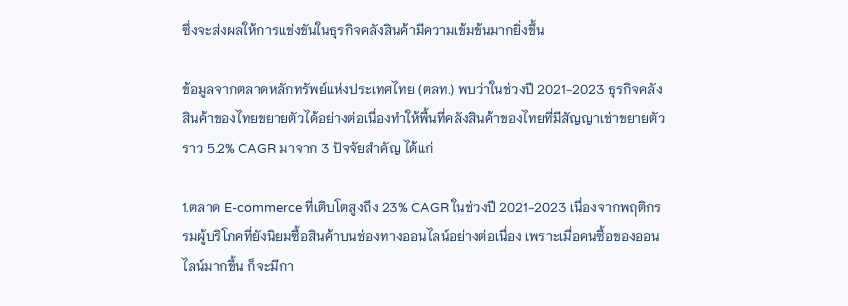ซึ่งจะส่งผลให้การแข่งขันในธุรกิจคลังสินค้ามีความเข้มข้นมากยิ่งขึ้น

ข้อมูลจากตลาดหลักทรัพย์แห่งประเทศไทย (ตลท.) พบว่าในช่วงปี 2021-2023 ธุรกิจคลังสินค้าของไทยขยายตัวได้อย่างต่อเนื่องทำให้พื้นที่คลังสินค้าของไทยที่มีสัญญาเช่าขยายตัวราว 5.2% CAGR มาจาก 3 ปัจจัยสำคัญ ได้แก่

1.ตลาด E-commerce ที่เติบโตสูงถึง 23% CAGR ในช่วงปี 2021-2023 เนื่องจากพฤติกรรมผู้บริโภคที่ยังนิยมซื้อสินค้าบนช่องทางออนไลน์อย่างต่อเนื่อง เพราะเมื่อคนซื้อของออนไลน์มากขึ้น ก็จะมีกา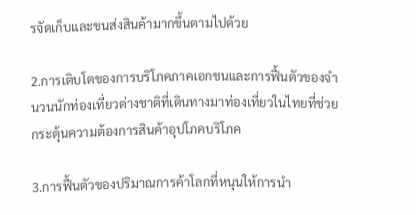รจัดเก็บและขนส่งสินค้ามากขึ้นตามไปด้วย

2.การเติบโตของการบริโภคภาคเอกชนและการฟื้นตัวของจำนวนนักท่องเที่ยวต่างชาติที่เดินทางมาท่องเที่ยวในไทยที่ช่วยกระตุ้นความต้องการสินค้าอุปโภคบริโภค

3.การฟื้นตัวของปริมาณการค้าโลกที่หนุนให้การนำ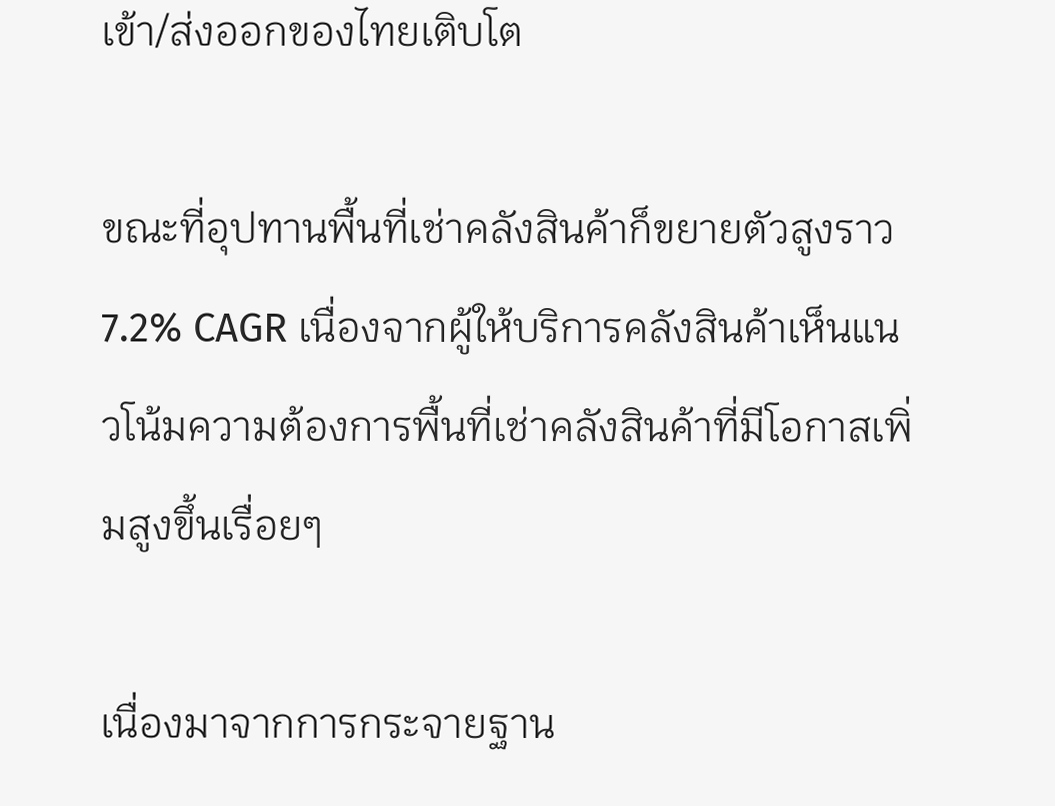เข้า/ส่งออกของไทยเติบโต

ขณะที่อุปทานพื้นที่เช่าคลังสินค้าก็ขยายตัวสูงราว 7.2% CAGR เนื่องจากผู้ให้บริการคลังสินค้าเห็นแนวโน้มความต้องการพื้นที่เช่าคลังสินค้าที่มีโอกาสเพิ่มสูงขึ้นเรื่อยๆ

เนื่องมาจากการกระจายฐาน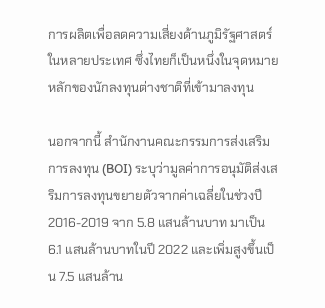การผลิตเพื่อลดความเสี่ยงด้านภูมิรัฐศาสตร์ในหลายประเทศ ซึ่งไทยก็เป็นหนึ่งในจุดหมายหลักของนักลงทุนต่างชาติที่เข้ามาลงทุน

นอกจากนี้ สำนักงานคณะกรรมการส่งเสริมการลงทุน (BOI) ระบุว่ามูลค่าการอนุมัติส่งเสริมการลงทุนขยายตัวจากค่าเฉลี่ยในช่วงปี 2016-2019 จาก 5.8 แสนล้านบาท มาเป็น 6.1 แสนล้านบาทในปี 2022 และเพิ่มสูงขึ้นเป็น 7.5 แสนล้าน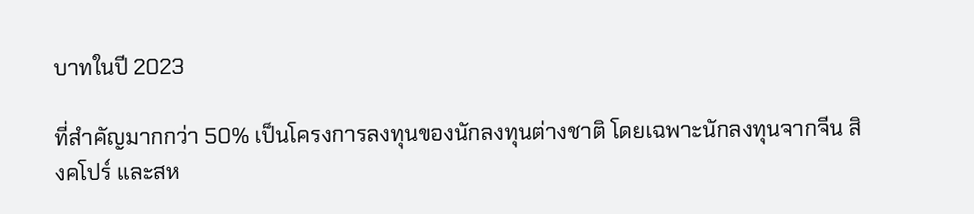บาทในปี 2023

ที่สำคัญมากกว่า 50% เป็นโครงการลงทุนของนักลงทุนต่างชาติ โดยเฉพาะนักลงทุนจากจีน สิงคโปร์ และสห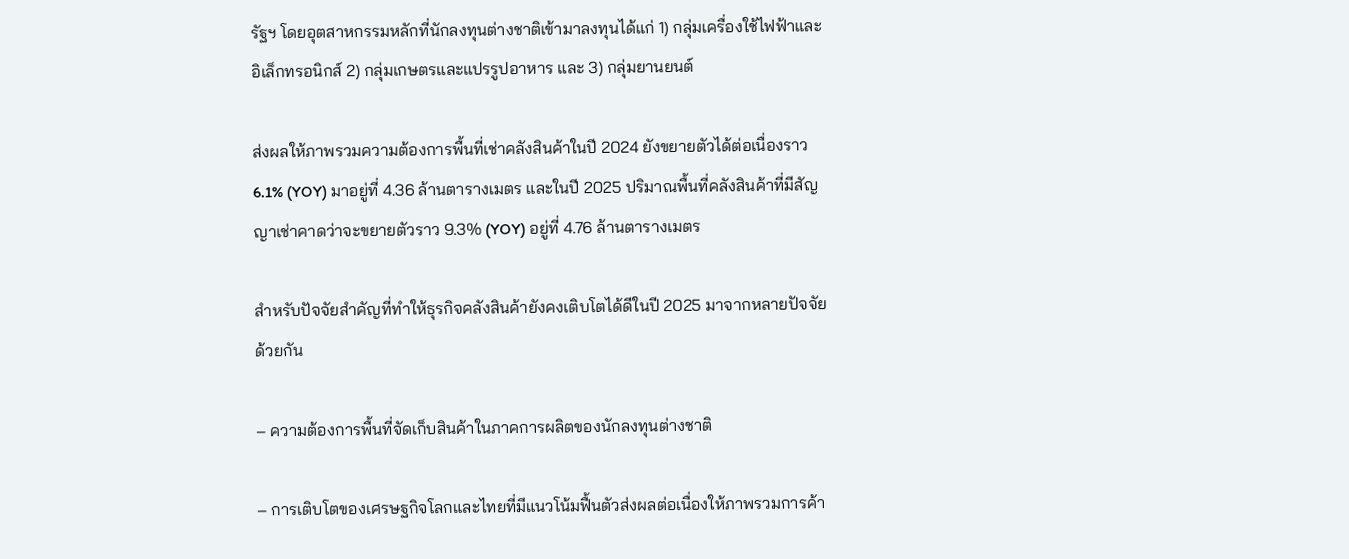รัฐฯ โดยอุตสาหกรรมหลักที่นักลงทุนต่างชาติเข้ามาลงทุนได้แก่ 1) กลุ่มเครื่องใช้ไฟฟ้าและอิเล็กทรอนิกส์ 2) กลุ่มเกษตรและแปรรูปอาหาร และ 3) กลุ่มยานยนต์

ส่งผลให้ภาพรวมความต้องการพื้นที่เช่าคลังสินค้าในปี 2024 ยังขยายตัวได้ต่อเนื่องราว 6.1% (YOY) มาอยู่ที่ 4.36 ล้านตารางเมตร และในปี 2025 ปริมาณพื้นที่คลังสินค้าที่มีสัญญาเช่าคาดว่าจะขยายตัวราว 9.3% (YOY) อยู่ที่ 4.76 ล้านตารางเมตร

สำหรับปัจจัยสำคัญที่ทำให้ธุรกิจคลังสินค้ายังคงเติบโตได้ดีในปี 2025 มาจากหลายปัจจัยด้วยกัน

– ความต้องการพื้นที่จัดเก็บสินค้าในภาคการผลิตของนักลงทุนต่างชาติ

– การเติบโตของเศรษฐกิจโลกและไทยที่มีแนวโน้มฟื้นตัวส่งผลต่อเนื่องให้ภาพรวมการค้า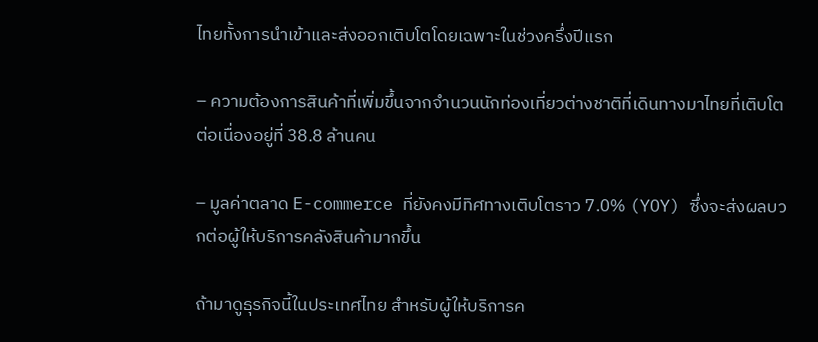ไทยทั้งการนำเข้าและส่งออกเติบโตโดยเฉพาะในช่วงครึ่งปีแรก

– ความต้องการสินค้าที่เพิ่มขึ้นจากจำนวนนักท่องเที่ยวต่างชาติที่เดินทางมาไทยที่เติบโตต่อเนื่องอยู่ที่ 38.8 ล้านคน

– มูลค่าตลาด E-commerce ที่ยังคงมีทิศทางเติบโตราว 7.0% (YOY) ซึ่งจะส่งผลบวกต่อผู้ให้บริการคลังสินค้ามากขึ้น

ถ้ามาดูธุรกิจนี้ในประเทศไทย สำหรับผู้ให้บริการค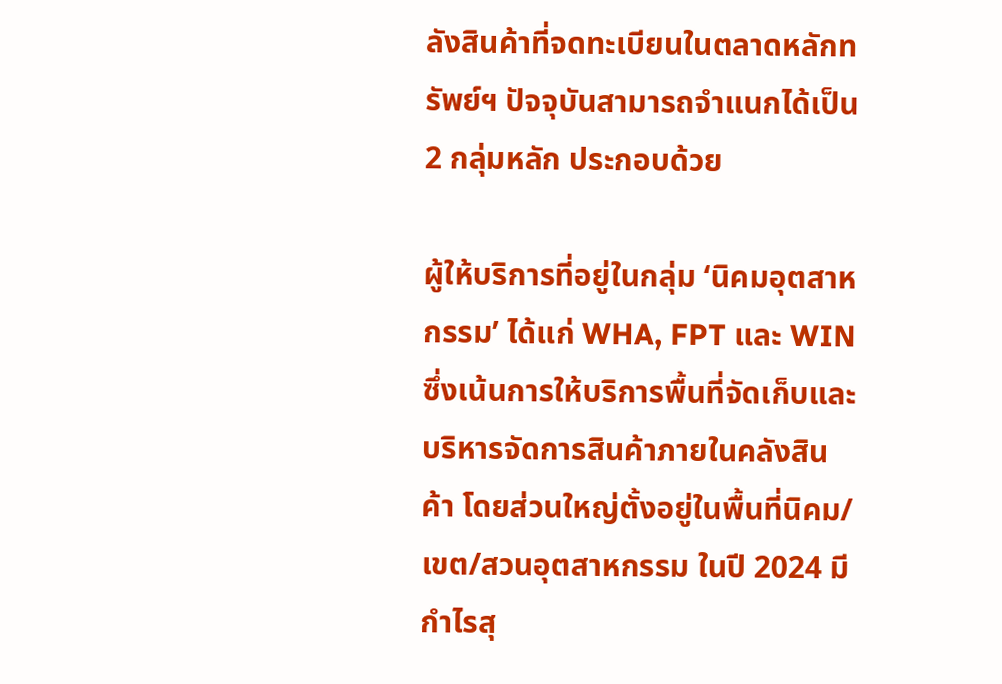ลังสินค้าที่จดทะเบียนในตลาดหลักทรัพย์ฯ ปัจจุบันสามารถจำแนกได้เป็น 2 กลุ่มหลัก ประกอบด้วย

ผู้ให้บริการที่อยู่ในกลุ่ม ‘นิคมอุตสาหกรรม’ ได้แก่ WHA, FPT และ WIN ซึ่งเน้นการให้บริการพื้นที่จัดเก็บและบริหารจัดการสินค้าภายในคลังสินค้า โดยส่วนใหญ่ตั้งอยู่ในพื้นที่นิคม/เขต/สวนอุตสาหกรรม ในปี 2024 มีกำไรสุ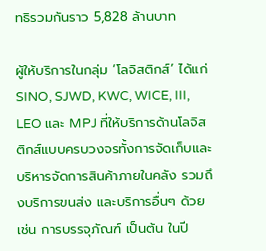ทธิรวมกันราว 5,828 ล้านบาท

ผู้ให้บริการในกลุ่ม ‘โลจิสติกส์’ ได้แก่ SINO, SJWD, KWC, WICE, III, LEO และ MPJ ที่ให้บริการด้านโลจิสติกส์แบบครบวงจรทั้งการจัดเก็บและบริหารจัดการสินค้าภายในคลัง รวมถึงบริการขนส่ง และบริการอื่นๆ ด้วย เช่น การบรรจุภัณฑ์ เป็นต้น ในปี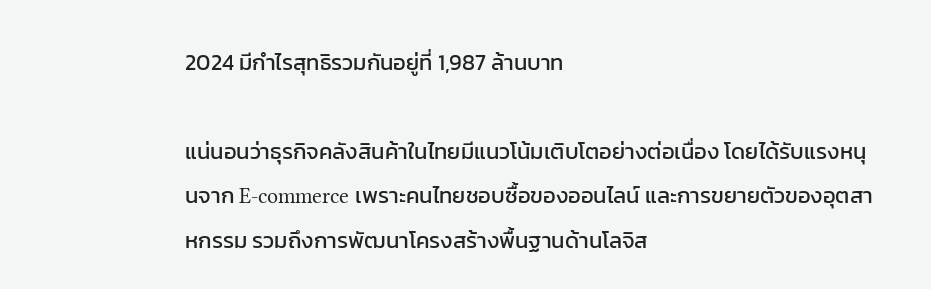2024 มีกำไรสุทธิรวมกันอยู่ที่ 1,987 ล้านบาท

แน่นอนว่าธุรกิจคลังสินค้าในไทยมีแนวโน้มเติบโตอย่างต่อเนื่อง โดยได้รับแรงหนุนจาก E-commerce เพราะคนไทยชอบซื้อของออนไลน์ และการขยายตัวของอุตสาหกรรม รวมถึงการพัฒนาโครงสร้างพื้นฐานด้านโลจิส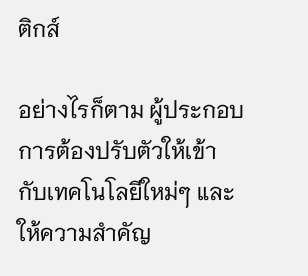ติกส์

อย่างไรก็ตาม ผู้ประกอบการต้องปรับตัวให้เข้ากับเทคโนโลยีใหม่ๆ และให้ความสำคัญ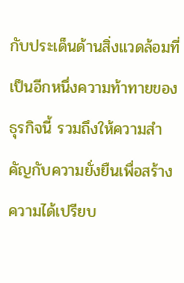กับประเด็นด้านสิ่งแวดล้อมที่เป็นอีกหนึ่งความท้าทายของธุรกิจนี้ รวมถึงให้ความสำคัญกับความยั่งยืนเพื่อสร้างความได้เปรียบ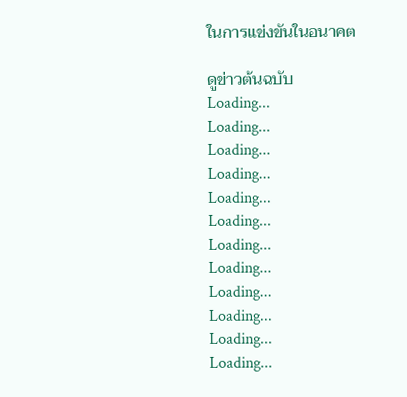ในการแข่งขันในอนาคต

ดูข่าวต้นฉบับ
Loading...
Loading...
Loading...
Loading...
Loading...
Loading...
Loading...
Loading...
Loading...
Loading...
Loading...
Loading...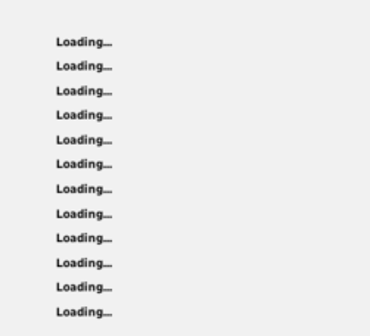Loading...
Loading...
Loading...
Loading...
Loading...
Loading...
Loading...
Loading...
Loading...
Loading...
Loading...
Loading...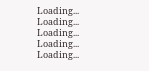Loading...
Loading...
Loading...
Loading...
Loading...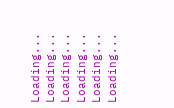Loading...
Loading...
Loading...
Loading...
Loading...
Loading...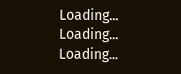Loading...
Loading...
Loading...